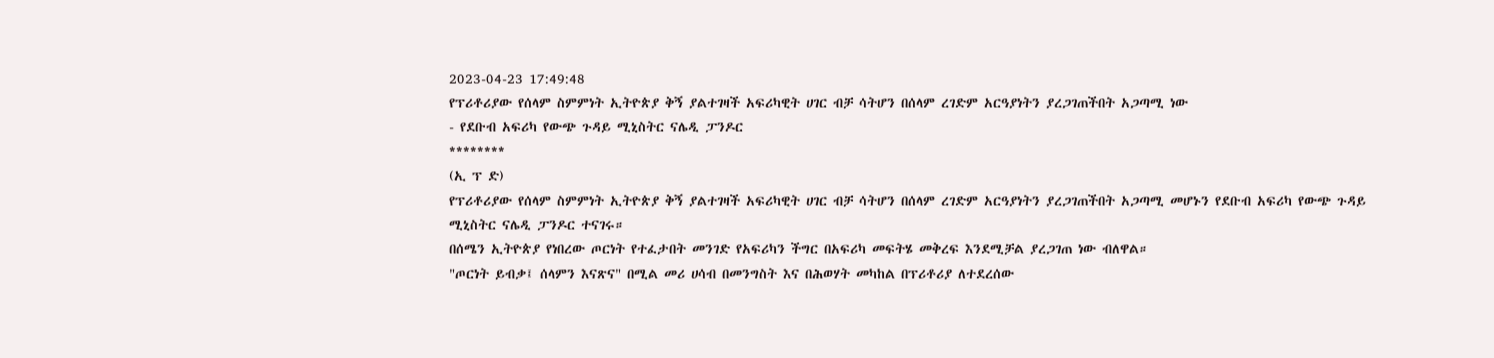2023-04-23 17:49:48
የፕሪቶሪያው የሰላም ስምምነት ኢትዮጵያ ቅኝ ያልተገዛች አፍሪካዊት ሀገር ብቻ ሳትሆን በሰላም ረገድም አርዓያነትን ያረጋገጠችበት አጋጣሚ ነው
- የደቡብ አፍሪካ የውጭ ጉዳይ ሚኒስትር ናሌዲ ፓንዶር
********
(ኢ ፕ ድ)
የፕሪቶሪያው የሰላም ስምምነት ኢትዮጵያ ቅኝ ያልተገዛች አፍሪካዊት ሀገር ብቻ ሳትሆን በሰላም ረገድም አርዓያነትን ያረጋገጠችበት አጋጣሚ መሆኑን የደቡብ አፍሪካ የውጭ ጉዳይ ሚኒስትር ናሌዲ ፓንዶር ተናገሩ።
በሰሜን ኢትዮጵያ የነበረው ጦርነት የተፈታበት መንገድ የአፍሪካን ችግር በአፍሪካ መፍትሄ መቅረፍ እንደሚቻል ያረጋገጠ ነው ብለዋል።
"ጦርነት ይብቃ፤ ሰላምን እናጽና" በሚል መሪ ሀሳብ በመንግስት እና በሕወሃት መካከል በፕሪቶሪያ ለተደረሰው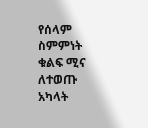የሰላም ስምምነት ቁልፍ ሚና ለተወጡ አካላት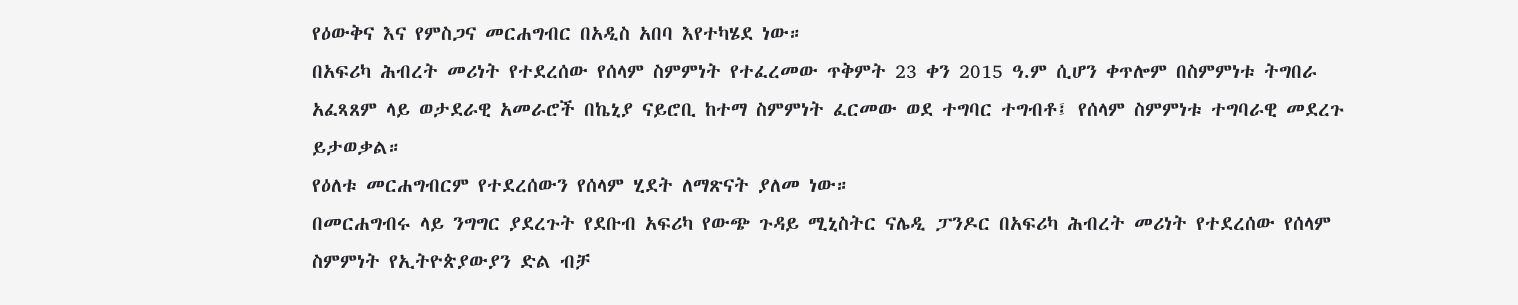የዕውቅና እና የምስጋና መርሐግብር በአዲስ አበባ እየተካሄደ ነው።
በአፍሪካ ሕብረት መሪነት የተደረሰው የሰላም ስምምነት የተፈረመው ጥቅምት 23 ቀን 2015 ዓ.ም ሲሆን ቀጥሎም በስምምነቱ ትግበራ አፈጻጸም ላይ ወታደራዊ አመራሮች በኬኒያ ናይሮቢ ከተማ ስምምነት ፈርመው ወደ ተግባር ተግብቶ፤ የሰላም ስምምነቱ ተግባራዊ መደረጉ ይታወቃል።
የዕለቱ መርሐግብርም የተደረሰውን የሰላም ሂደት ለማጽናት ያለመ ነው።
በመርሐግብሩ ላይ ንግግር ያደረጉት የደቡብ አፍሪካ የውጭ ጉዳይ ሚኒስትር ናሌዲ ፓንዶር በአፍሪካ ሕብረት መሪነት የተደረሰው የሰላም ስምምነት የኢትዮጵያውያን ድል ብቻ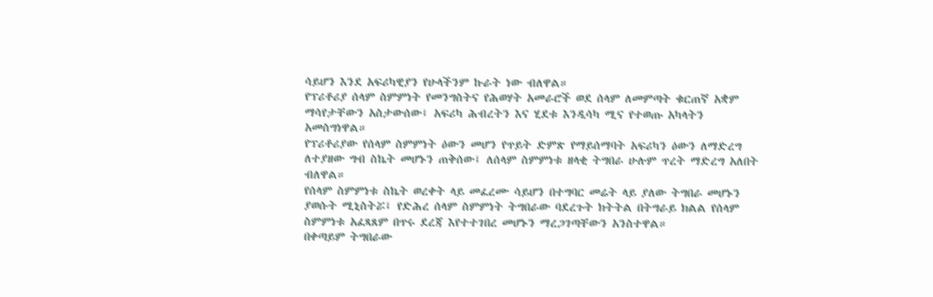ሳይሆን እንደ አፍሪካዊያን የሁላችንም ኩራት ነው ብለዋል።
የፕሪቶሪያ ሰላም ስምምነት የመንግስትና የሕወሃት አመራሮች ወደ ሰላም ለመምጣት ቁርጠኛ አቋም ማሳየታቸውን አስታውሰው፤ አፍሪካ ሕብረትን እና ሂደቱ እንዲሳካ ሚና የተወጡ አካላትን አመስግነዋል።
የፕሪቶሪያው የሰላም ስምምነት ዕውን መሆን የጥይት ድምጽ የማይሰማባት አፍሪካን ዕውን ለማድረግ ለተያዘው ግብ ስኬት መሆኑን ጠቅሰው፤ ለሰላም ስምምነቱ ዘላቂ ትግበራ ሁሉም ጥረት ማድረግ አለበት ብለዋል።
የሰላም ስምምነቱ ስኬት ወረቀት ላይ መፈረሙ ሳይሆን በተግባር መሬት ላይ ያለው ትግበራ መሆኑን ያወሱት ሚኒስትሯ፤ የድሕረ ሰላም ስምምነት ትግበራው ባደረጉት ክትትል በትግራይ ክልል የሰላም ስምምነቱ አፈጻጸም በጥሩ ደረጃ እየተተገበረ መሆኑን ማረጋገጣቸውን አንስተዋል።
በቀጣይም ትግበራው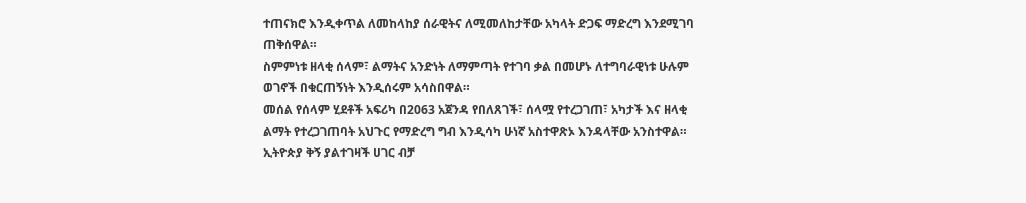ተጠናክሮ እንዲቀጥል ለመከላከያ ሰራዊትና ለሚመለከታቸው አካላት ድጋፍ ማድረግ እንደሚገባ ጠቅሰዋል።
ስምምነቱ ዘላቂ ሰላም፣ ልማትና አንድነት ለማምጣት የተገባ ቃል በመሆኑ ለተግባራዊነቱ ሁሉም ወገኖች በቁርጠኝነት እንዲሰሩም አሳስበዋል።
መሰል የሰላም ሂደቶች አፍሪካ በ2063 አጀንዳ የበለጸገች፣ ሰላሟ የተረጋገጠ፣ አካታች እና ዘላቂ ልማት የተረጋገጠባት አህጉር የማድረግ ግብ እንዲሳካ ሁነኛ አስተዋጽኦ እንዳላቸው አንስተዋል።
ኢትዮጵያ ቅኝ ያልተገዛች ሀገር ብቻ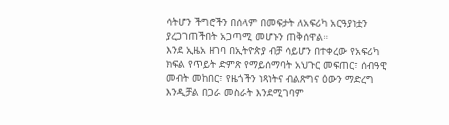ሳትሆን ችግሮችን በሰላም በመፍታት ለአፍሪካ አርዓያነቷን ያረጋገጠችበት አጋጣሚ መሆኑን ጠቅሰዋል።
እንደ ኢዜአ ዘገባ በኢትዮጵያ ብቻ ሳይሆን በተቀረው የአፍሪካ ክፍል የጥይት ድምጽ የማይሰማባት አህጉር መፍጠር፣ ሰብዓዊ መብት መከበር፣ የዜጎችን ነጻነትና ብልጽግና ዕውን ማድረግ እንዲቻል በጋራ መስራት እንደሚገባም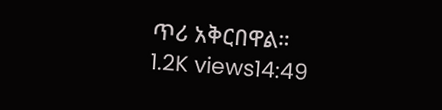ጥሪ አቅርበዋል።
1.2K views14:49